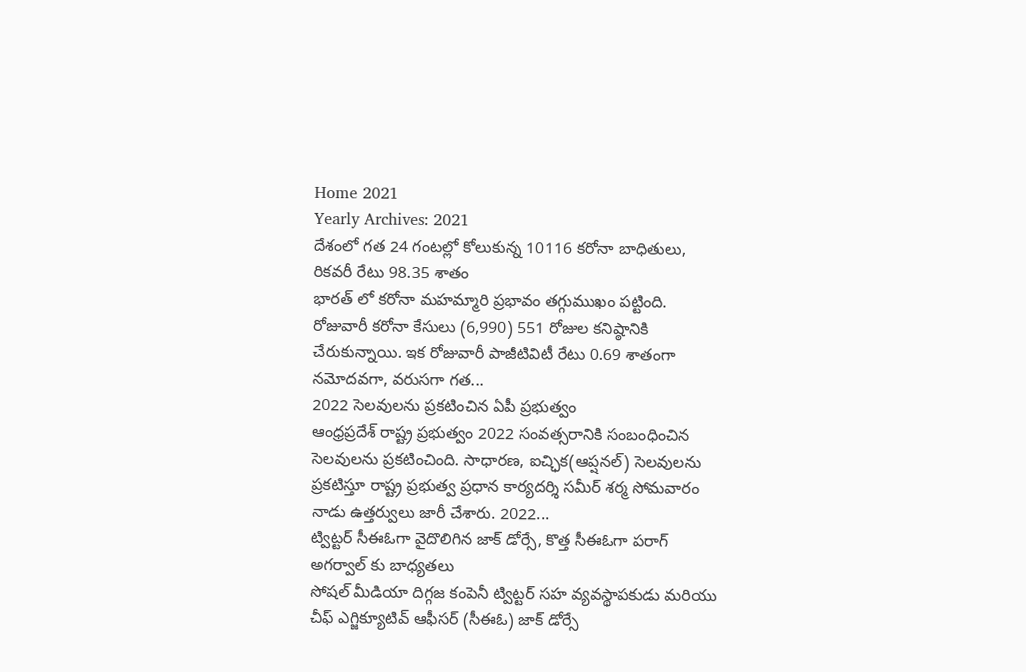Home 2021
Yearly Archives: 2021
దేశంలో గత 24 గంటల్లో కోలుకున్న 10116 కరోనా బాధితులు, రికవరీ రేటు 98.35 శాతం
భారత్ లో కరోనా మహమ్మారి ప్రభావం తగ్గుముఖం పట్టింది. రోజువారీ కరోనా కేసులు (6,990) 551 రోజుల కనిష్ఠానికి చేరుకున్నాయి. ఇక రోజువారీ పాజీటివిటీ రేటు 0.69 శాతంగా నమోదవగా, వరుసగా గత...
2022 సెలవులను ప్రకటించిన ఏపీ ప్రభుత్వం
ఆంధ్రప్రదేశ్ రాష్ట్ర ప్రభుత్వం 2022 సంవత్సరానికి సంబంధించిన సెలవులను ప్రకటించింది. సాధారణ, ఐచ్ఛిక(ఆప్షనల్) సెలవులను ప్రకటిస్తూ రాష్ట్ర ప్రభుత్వ ప్రధాన కార్యదర్శి సమీర్ శర్మ సోమవారం నాడు ఉత్తర్వులు జారీ చేశారు. 2022...
ట్విట్టర్ సీఈఓగా వైదొలిగిన జాక్ డోర్సే, కొత్త సీఈఓగా పరాగ్ అగర్వాల్ కు బాధ్యతలు
సోషల్ మీడియా దిగ్గజ కంపెనీ ట్విట్టర్ సహ వ్యవస్థాపకుడు మరియు చీఫ్ ఎగ్జిక్యూటివ్ ఆఫీసర్ (సీఈఓ) జాక్ డోర్సే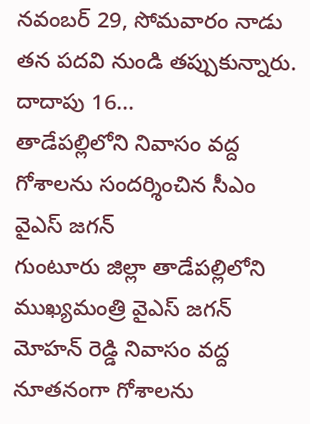నవంబర్ 29, సోమవారం నాడు తన పదవి నుండి తప్పుకున్నారు. దాదాపు 16...
తాడేపల్లిలోని నివాసం వద్ద గోశాలను సందర్శించిన సీఎం వైఎస్ జగన్
గుంటూరు జిల్లా తాడేపల్లిలోని ముఖ్యమంత్రి వైఎస్ జగన్ మోహన్ రెడ్డి నివాసం వద్ద నూతనంగా గోశాలను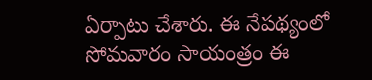ఏర్పాటు చేశారు. ఈ నేపథ్యంలో సోమవారం సాయంత్రం ఈ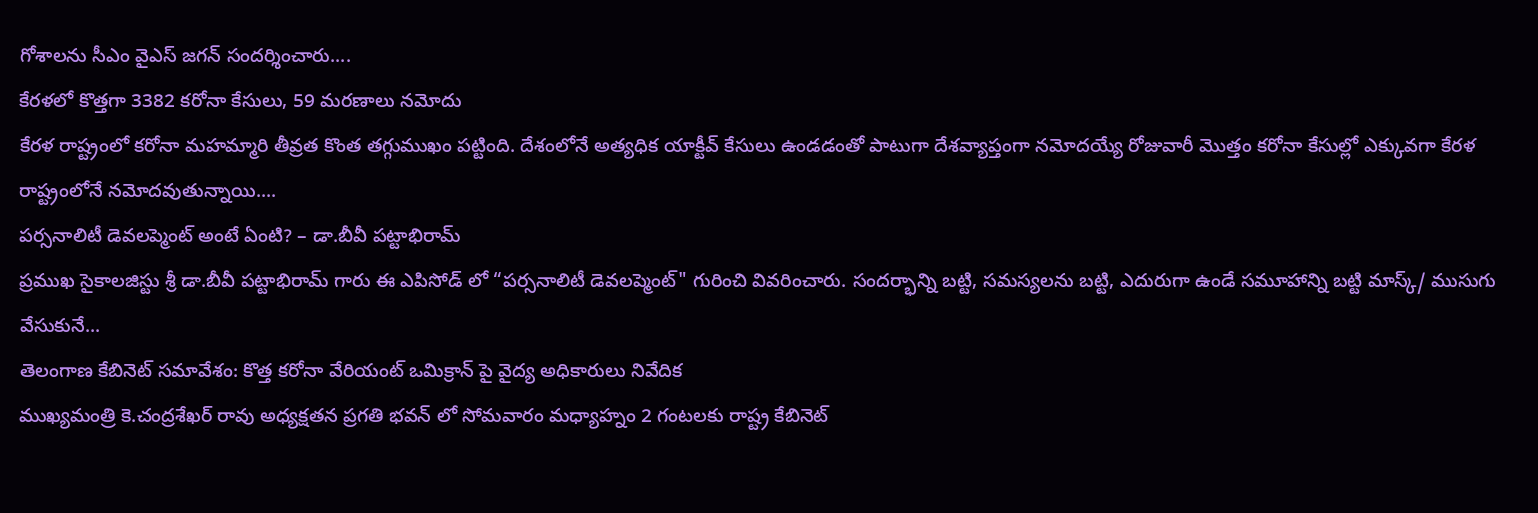గోశాలను సీఎం వైఎస్ జగన్ సందర్శించారు....
కేరళలో కొత్తగా 3382 కరోనా కేసులు, 59 మరణాలు నమోదు
కేరళ రాష్ట్రంలో కరోనా మహమ్మారి తీవ్రత కొంత తగ్గుముఖం పట్టింది. దేశంలోనే అత్యధిక యాక్టీవ్ కేసులు ఉండడంతో పాటుగా దేశవ్యాప్తంగా నమోదయ్యే రోజువారీ మొత్తం కరోనా కేసుల్లో ఎక్కువగా కేరళ రాష్ట్రంలోనే నమోదవుతున్నాయి....
పర్సనాలిటీ డెవలప్మెంట్ అంటే ఏంటి? – డా.బీవీ పట్టాభిరామ్
ప్రముఖ సైకాలజిస్టు శ్రీ డా.బీవీ పట్టాభిరామ్ గారు ఈ ఎపిసోడ్ లో “పర్సనాలిటీ డెవలప్మెంట్" గురించి వివరించారు. సందర్భాన్ని బట్టి, సమస్యలను బట్టి, ఎదురుగా ఉండే సమూహాన్ని బట్టి మాస్క్/ ముసుగు వేసుకునే...
తెలంగాణ కేబినెట్ సమావేశం: కొత్త కరోనా వేరియంట్ ఒమిక్రాన్ పై వైద్య అధికారులు నివేదిక
ముఖ్యమంత్రి కె.చంద్రశేఖర్ రావు అధ్యక్షతన ప్రగతి భవన్ లో సోమవారం మధ్యాహ్నం 2 గంటలకు రాష్ట్ర కేబినెట్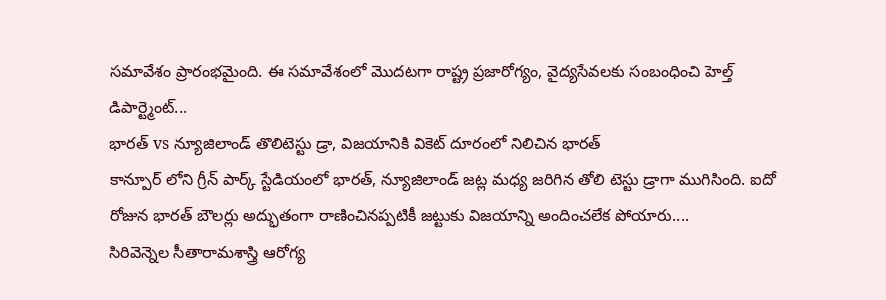సమావేశం ప్రారంభమైంది. ఈ సమావేశంలో మొదటగా రాష్ట్ర ప్రజారోగ్యం, వైద్యసేవలకు సంబంధించి హెల్త్ డిపార్ట్మెంట్...
భారత్ vs న్యూజిలాండ్ తొలిటెస్టు డ్రా, విజయానికి వికెట్ దూరంలో నిలిచిన భారత్
కాన్పూర్ లోని గ్రీన్ పార్క్ స్టేడియంలో భారత్, న్యూజిలాండ్ జట్ల మధ్య జరిగిన తోలి టెస్టు డ్రాగా ముగిసింది. ఐదో రోజున భారత్ బౌలర్లు అద్భుతంగా రాణించినప్పటికీ జట్టుకు విజయాన్ని అందించలేక పోయారు....
సిరివెన్నెల సీతారామశాస్త్రి ఆరోగ్య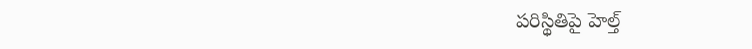పరిస్థితిపై హెల్త్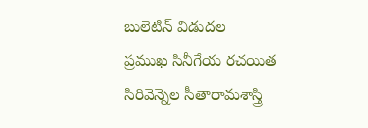బులెటిన్ విడుదల
ప్రముఖ సినీగేయ రచయిత సిరివెన్నెల సీతారామశాస్త్రి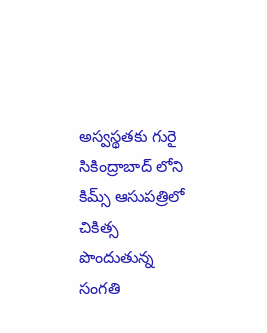అస్వస్థతకు గురై సికింద్రాబాద్ లోని కిమ్స్ ఆసుపత్రిలో చికిత్స పొందుతున్న సంగతి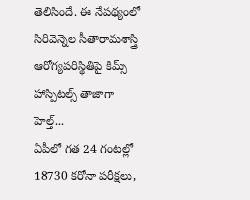తెలిసిందే. ఈ నేపథ్యంలో సిరివెన్నెల సీతారామశాస్త్రి ఆరోగ్యపరిస్థితిపై కిమ్స్ హాస్పిటల్స్ తాజాగా హెల్త్...
ఏపీలో గత 24 గంటల్లో 18730 కరోనా పరీక్షలు,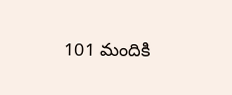101 మందికి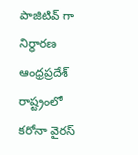పాజిటివ్ గా నిర్ధారణ
ఆంధ్రప్రదేశ్ రాష్ట్రంలో కరోనా వైరస్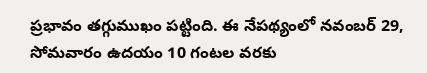ప్రభావం తగ్గుముఖం పట్టింది. ఈ నేపథ్యంలో నవంబర్ 29, సోమవారం ఉదయం 10 గంటల వరకు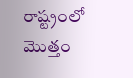రాష్ట్రంలో మొత్తం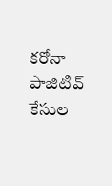కరోనా పాజిటివ్ కేసుల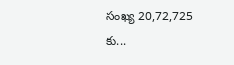సంఖ్య 20,72,725 కు...